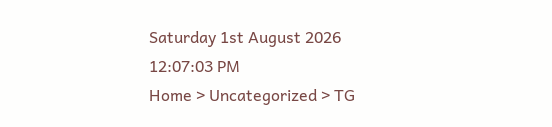Saturday 1st August 2026
12:07:03 PM
Home > Uncategorized > TG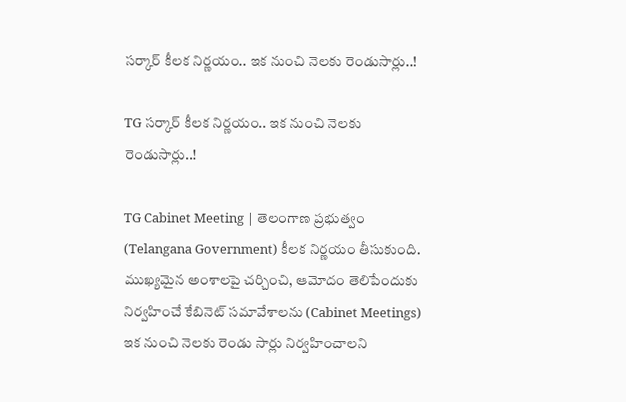సర్కార్ కీలక నిర్ణయం.. ఇక నుంచి నెలకు రెండుసార్లు..!

TG సర్కార్ కీలక నిర్ణయం.. ఇక నుంచి నెలకు రెండుసార్లు..!

TG Cabinet Meeting | తెలంగాణ ప్రభుత్వం (Telangana Government) కీలక నిర్ణయం తీసుకుంది. ముఖ్యమైన అంశాలపై చర్చించి, ఆమోదం తెలిపేందుకు నిర్వహించే కేబినెట్ సమావేశాలను (Cabinet Meetings) ఇక నుంచి నెలకు రెండు సార్లు నిర్వహించాలని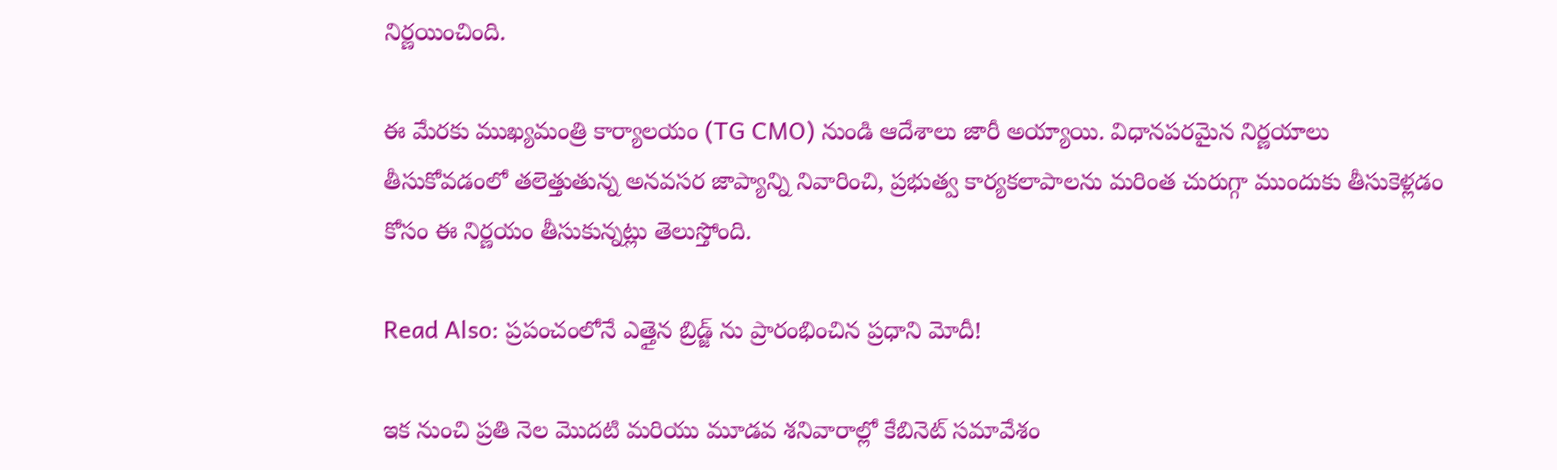నిర్ణయించింది.

ఈ మేరకు ముఖ్యమంత్రి కార్యాలయం (TG CMO) నుండి ఆదేశాలు జారీ అయ్యాయి. విధానపరమైన నిర్ణయాలు తీసుకోవడంలో తలెత్తుతున్న అనవసర జాప్యాన్ని నివారించి, ప్రభుత్వ కార్యకలాపాలను మరింత చురుగ్గా ముందుకు తీసుకెళ్లడం కోసం ఈ నిర్ణయం తీసుకున్నట్లు తెలుస్తోంది.

Read Also: ప్రపంచంలోనే ఎత్తైన బ్రిడ్జ్ ను ప్రారంభించిన ప్రధాని మోదీ!

ఇక నుంచి ప్రతి నెల మొదటి మరియు మూడవ శనివారాల్లో కేబినెట్ సమావేశం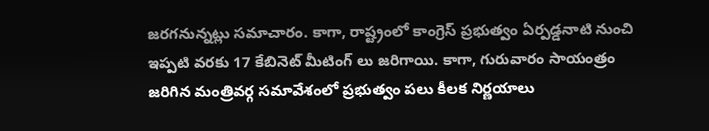జరగనున్నట్లు సమాచారం. కాగా, రాష్ట్రంలో కాంగ్రెస్ ప్రభుత్వం ఏర్పడ్డనాటి నుంచి ఇప్పటి వరకు 17 కేబినెట్ మీటింగ్ లు జరిగాయి. కాగా, గురువారం సాయంత్రం జరిగిన మంత్రివర్గ సమావేశంలో ప్రభుత్వం పలు కీలక నిర్ణయాలు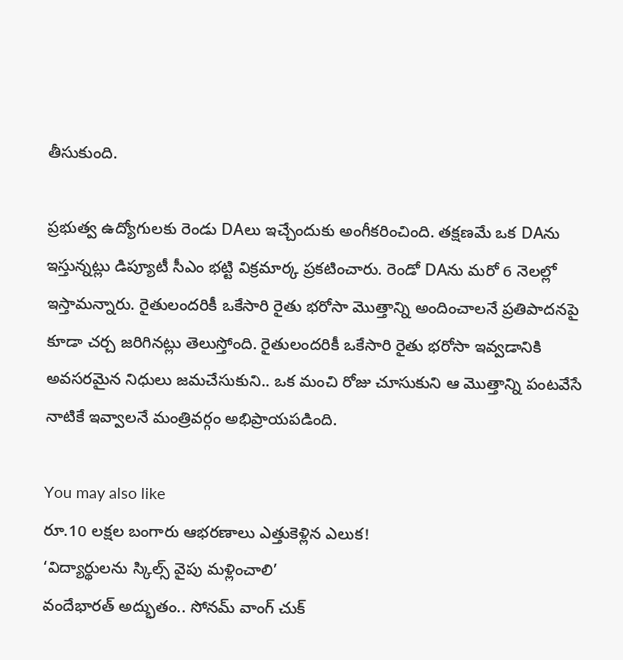తీసుకుంది.

ప్రభుత్వ ఉద్యోగులకు రెండు DAలు ఇచ్చేందుకు అంగీకరించింది. తక్షణమే ఒక DAను ఇస్తున్నట్లు డిప్యూటీ సీఎం భట్టి విక్రమార్క ప్రకటించారు. రెండో DAను మరో 6 నెలల్లో ఇస్తామన్నారు. రైతులందరికీ ఒకేసారి రైతు భరోసా మొత్తాన్ని అందించాలనే ప్రతిపాదనపై కూడా చర్చ జరిగినట్లు తెలుస్తోంది. రైతులందరికీ ఒకేసారి రైతు భరోసా ఇవ్వడానికి అవసరమైన నిధులు జమచేసుకుని.. ఒక మంచి రోజు చూసుకుని ఆ మొత్తాన్ని పంటవేసే నాటికే ఇవ్వాలనే మంత్రివర్గం అభిప్రాయపడింది.

You may also like
రూ.10 లక్షల బంగారు ఆభరణాలు ఎత్తుకెళ్లిన ఎలుక!
‘విద్యార్థులను స్కిల్స్ వైపు మళ్లించాలి’
వందేభారత్ అద్భుతం.. సోనమ్ వాంగ్ చుక్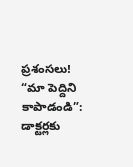ప్రశంసలు!
“మా పెద్దిని కాపాడండి”: డాక్టర్లకు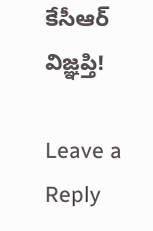కేసీఆర్ విజ్ఞప్తి!

Leave a Reply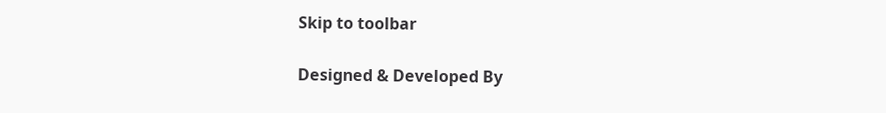Skip to toolbar

Designed & Developed By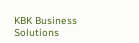KBK Business Solutions